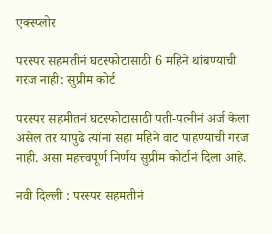एक्स्प्लोर

परस्पर सहमतीनं घटस्फोटासाठी 6 महिने थांबण्याची गरज नाही: सुप्रीम कोर्ट

परस्पर सहमीतनं घटस्फोटासाठी पती-पत्नीनं अर्ज केला असेल तर यापुढे त्यांना सहा महिने वाट पाहण्याची गरज नाही. असा महत्त्वपूर्ण निर्णय सुप्रीम कोर्टानं दिला आहे.

नवी दिल्ली : परस्पर सहमतीनं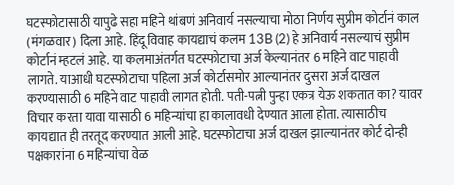घटस्फोटासाठी यापुढे सहा महिने थांबणं अनिवार्य नसल्याचा मोठा निर्णय सुप्रीम कोर्टानं काल (मंगळवार) दिला आहे. हिंदू विवाह कायद्याचं कलम 13B (2) हे अनिवार्य नसल्याचं सुप्रीम कोर्टानं म्हटलं आहे. या कलमाअंतर्गत घटस्फोटाचा अर्ज केल्यानंतर 6 महिने वाट पाहावी लागते. याआधी घटस्फोटाचा पहिला अर्ज कोर्टासमोर आल्यानंतर दुसरा अर्ज दाखल करण्यासाठी 6 महिने वाट पाहावी लागत होती. पती-पत्नी पुन्हा एकत्र येऊ शकतात का? यावर विचार करता यावा यासाठी 6 महिन्यांचा हा कालावधी देण्यात आला होता. त्यासाठीच कायद्यात ही तरतूद करण्यात आली आहे. घटस्फोटाचा अर्ज दाखल झाल्यानंतर कोर्ट दोन्ही पक्षकारांना 6 महिन्यांचा वेळ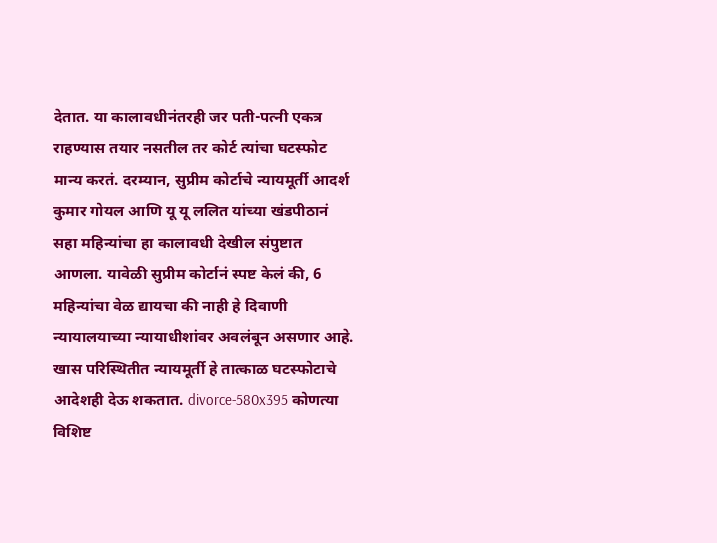देतात. या कालावधीनंतरही जर पती-पत्नी एकत्र राहण्यास तयार नसतील तर कोर्ट त्यांचा घटस्फोट मान्य करतं. दरम्यान, सुप्रीम कोर्टाचे न्यायमूर्ती आदर्श कुमार गोयल आणि यू यू ललित यांच्या खंडपीठानं सहा महिन्यांचा हा कालावधी देखील संपुष्टात आणला. यावेळी सुप्रीम कोर्टानं स्पष्ट केलं की, 6 महिन्यांचा वेळ द्यायचा की नाही हे दिवाणी न्यायालयाच्या न्यायाधीशांवर अवलंबून असणार आहे. खास परिस्थितीत न्यायमूर्ती हे तात्काळ घटस्फोटाचे आदेशही देऊ शकतात. divorce-580x395 कोणत्या विशिष्ट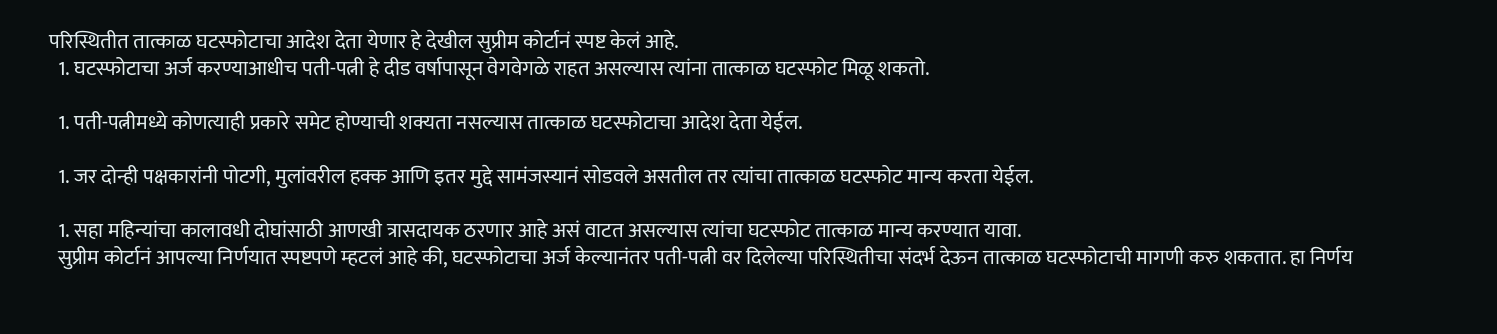परिस्थितीत तात्काळ घटस्फोटाचा आदेश देता येणार हे देखील सुप्रीम कोर्टानं स्पष्ट केलं आहे.
  1. घटस्फोटाचा अर्ज करण्याआधीच पती-पत्नी हे दीड वर्षापासून वेगवेगळे राहत असल्यास त्यांना तात्काळ घटस्फोट मिळू शकतो.

  1. पती-पत्नीमध्ये कोणत्याही प्रकारे समेट होण्याची शक्यता नसल्यास तात्काळ घटस्फोटाचा आदेश देता येईल.

  1. जर दोन्ही पक्षकारांनी पोटगी, मुलांवरील हक्क आणि इतर मुद्दे सामंजस्यानं सोडवले असतील तर त्यांचा तात्काळ घटस्फोट मान्य करता येईल.

  1. सहा महिन्यांचा कालावधी दोघांसाठी आणखी त्रासदायक ठरणार आहे असं वाटत असल्यास त्यांचा घटस्फोट तात्काळ मान्य करण्यात यावा.
  सुप्रीम कोर्टानं आपल्या निर्णयात स्पष्टपणे म्हटलं आहे की, घटस्फोटाचा अर्ज केल्यानंतर पती-पत्नी वर दिलेल्या परिस्थितीचा संदर्भ देऊन तात्काळ घटस्फोटाची मागणी करु शकतात. हा निर्णय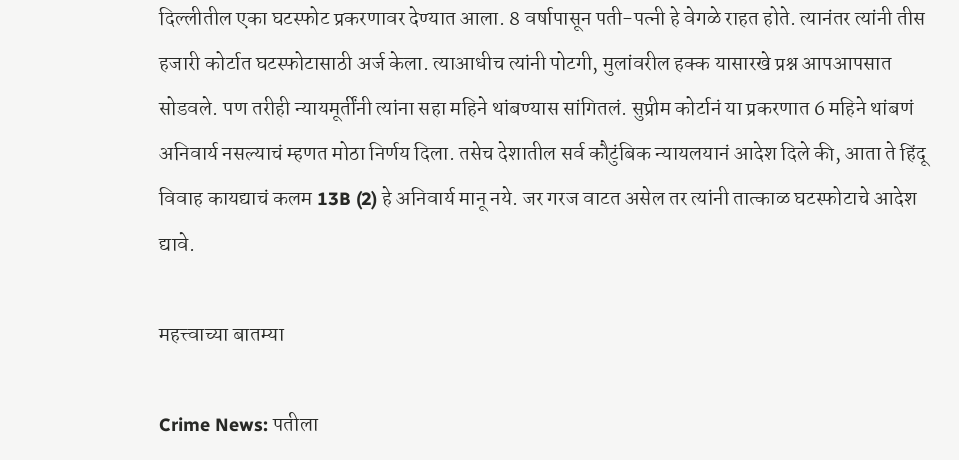दिल्लीतील एका घटस्फोट प्रकरणावर देण्यात आला. 8 वर्षापासून पती-पत्नी हे वेगळे राहत होते. त्यानंतर त्यांनी तीस हजारी कोर्टात घटस्फोटासाठी अर्ज केला. त्याआधीच त्यांनी पोटगी, मुलांवरील हक्क यासारखे प्रश्न आपआपसात सोडवले. पण तरीही न्यायमूर्तींनी त्यांना सहा महिने थांबण्यास सांगितलं. सुप्रीम कोर्टानं या प्रकरणात 6 महिने थांबणं अनिवार्य नसल्याचं म्हणत मोठा निर्णय दिला. तसेच देशातील सर्व कौटुंबिक न्यायलयानं आदेश दिले की, आता ते हिंदू विवाह कायद्याचं कलम 13B (2) हे अनिवार्य मानू नये. जर गरज वाटत असेल तर त्यांनी तात्काळ घटस्फोटाचे आदेश द्यावे.

महत्त्वाच्या बातम्या

Crime News: पतीला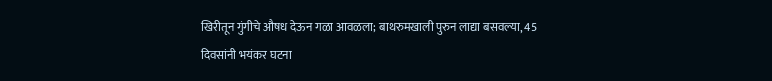खिरीतून गुंगीचे औषध देऊन गळा आवळला; बाथरुमखाली पुरुन लाद्या बसवल्या, 45 दिवसांनी भयंकर घटना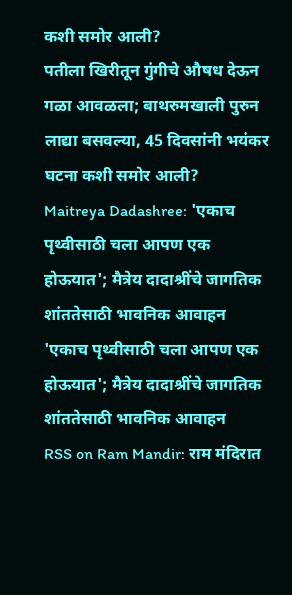कशी समोर आली?
पतीला खिरीतून गुंगीचे औषध देऊन गळा आवळला; बाथरुमखाली पुरुन लाद्या बसवल्या, 45 दिवसांनी भयंकर घटना कशी समोर आली?
Maitreya Dadashree: 'एकाच पृथ्वीसाठी चला आपण एक होऊयात'; मैत्रेय दादाश्रींचे जागतिक शांततेसाठी भावनिक आवाहन
'एकाच पृथ्वीसाठी चला आपण एक होऊयात'; मैत्रेय दादाश्रींचे जागतिक शांततेसाठी भावनिक आवाहन
RSS on Ram Mandir: राम मंदिरात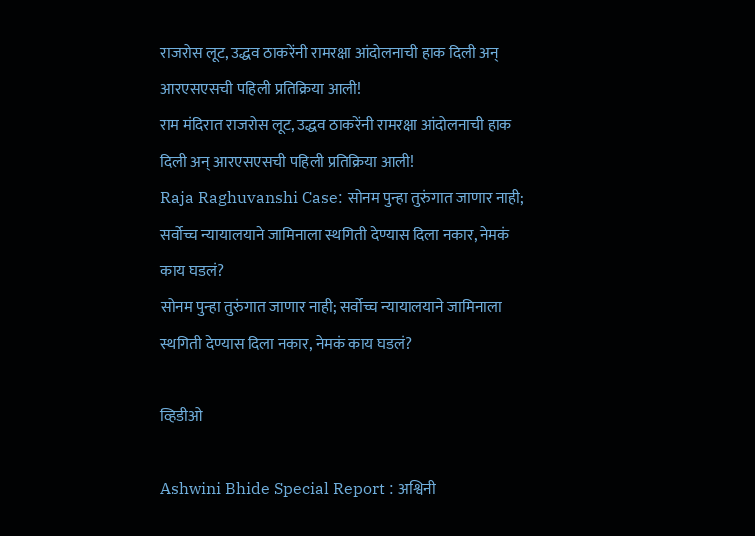राजरोस लूट, उद्धव ठाकरेंनी रामरक्षा आंदोलनाची हाक दिली अन् आरएसएसची पहिली प्रतिक्रिया आली!
राम मंदिरात राजरोस लूट, उद्धव ठाकरेंनी रामरक्षा आंदोलनाची हाक दिली अन् आरएसएसची पहिली प्रतिक्रिया आली!
Raja Raghuvanshi Case: सोनम पुन्हा तुरुंगात जाणार नाही; सर्वोच्च न्यायालयाने जामिनाला स्थगिती देण्यास दिला नकार, नेमकं काय घडलं?
सोनम पुन्हा तुरुंगात जाणार नाही; सर्वोच्च न्यायालयाने जामिनाला स्थगिती देण्यास दिला नकार, नेमकं काय घडलं?

व्हिडीओ

Ashwini Bhide Special Report : अश्विनी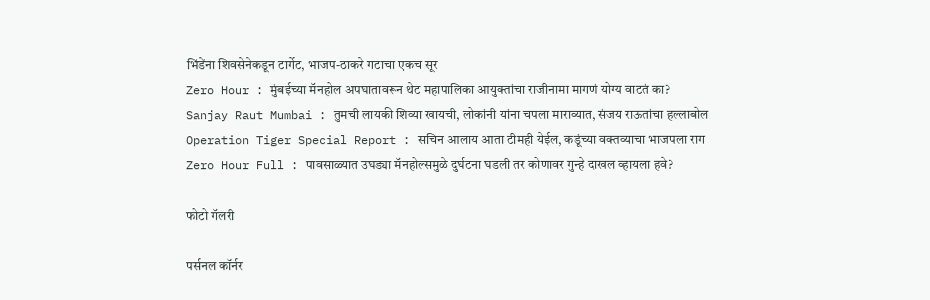भिंडेंना शिवसेनेकडून टार्गेट, भाजप-ठाकरे गटाचा एकच सूर
Zero Hour : मुंबईच्या मॅनहोल अपघातावरून थेट महापालिका आयुक्तांचा राजीनामा मागणं योग्य वाटतं का?
Sanjay Raut Mumbai : तुमची लायकी शिव्या खायची, लोकांनी यांना चपला माराव्यात, संजय राऊतांचा हल्लाबोल
Operation Tiger Special Report : सचिन आलाय आता टीमही येईल, कडूंच्या वक्तव्याचा भाजपला राग
Zero Hour Full : पावसाळ्यात उघड्या मॅनहोल्समुळे दुर्घटना घडली तर कोणावर गुन्हे दाखल व्हायला हवे?

फोटो गॅलरी

पर्सनल कॉर्नर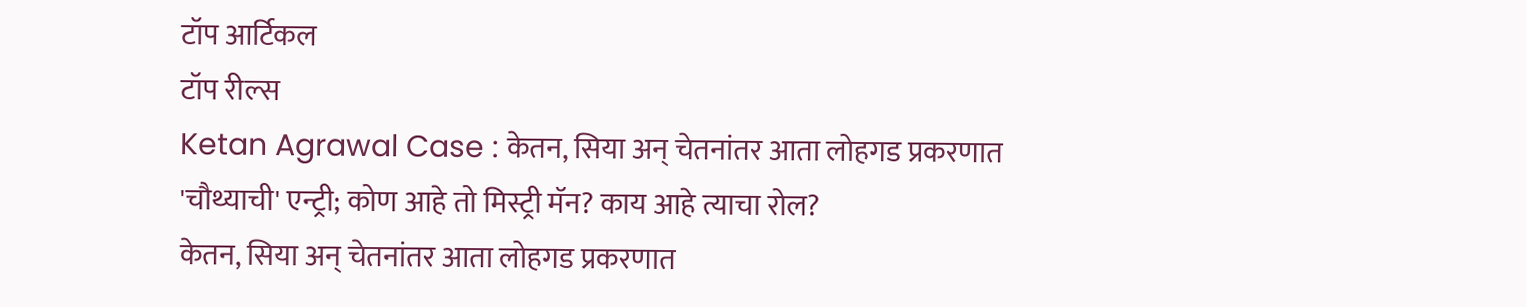टॉप आर्टिकल
टॉप रील्स
Ketan Agrawal Case : केतन, सिया अन् चेतनांतर आता लोहगड प्रकरणात 'चौथ्याची' एन्ट्री; कोण आहे तो मिस्ट्री मॅन? काय आहे त्याचा रोल?
केतन, सिया अन् चेतनांतर आता लोहगड प्रकरणात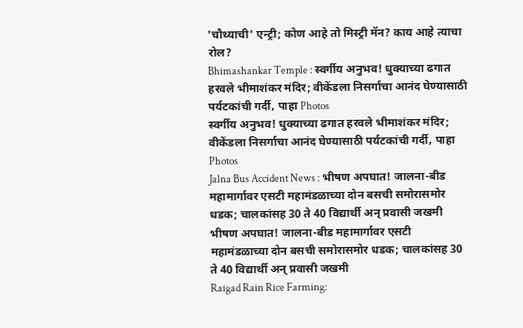'चौथ्याची' एन्ट्री; कोण आहे तो मिस्ट्री मॅन? काय आहे त्याचा रोल?
Bhimashankar Temple : स्वर्गीय अनुभव! धुक्याच्या ढगात हरवले भीमाशंकर मंदिर; वीकेंडला निसर्गाचा आनंद घेण्यासाठी पर्यटकांची गर्दी, पाहा Photos
स्वर्गीय अनुभव! धुक्याच्या ढगात हरवले भीमाशंकर मंदिर; वीकेंडला निसर्गाचा आनंद घेण्यासाठी पर्यटकांची गर्दी, पाहा Photos
Jalna Bus Accident News : भीषण अपघात! जालना-बीड महामार्गावर एसटी महामंडळाच्या दोन बसची समोरासमोर धडक; चालकांसह 30 ते 40 विद्यार्थी अन् प्रवासी जखमी
भीषण अपघात! जालना-बीड महामार्गावर एसटी महामंडळाच्या दोन बसची समोरासमोर धडक; चालकांसह 30 ते 40 विद्यार्थी अन् प्रवासी जखमी
Raigad Rain Rice Farming: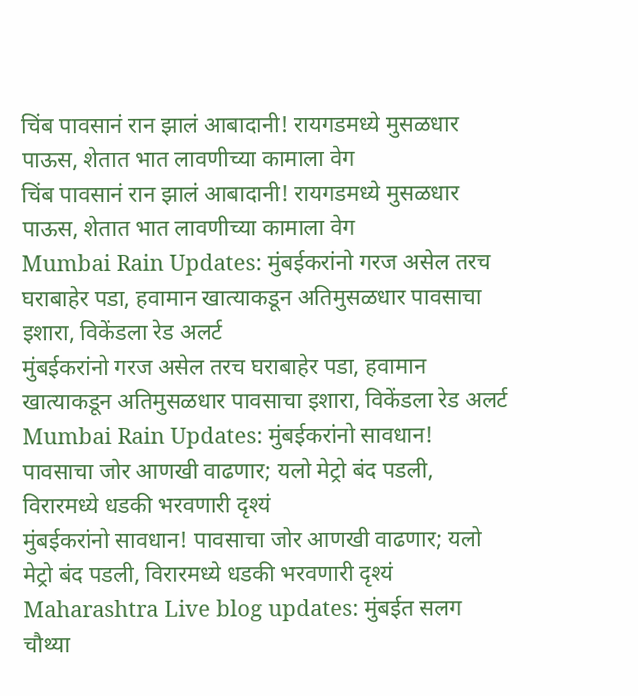चिंब पावसानं रान झालं आबादानी! रायगडमध्ये मुसळधार पाऊस, शेतात भात लावणीच्या कामाला वेग
चिंब पावसानं रान झालं आबादानी! रायगडमध्ये मुसळधार पाऊस, शेतात भात लावणीच्या कामाला वेग
Mumbai Rain Updates: मुंबईकरांनो गरज असेल तरच घराबाहेर पडा, हवामान खात्याकडून अतिमुसळधार पावसाचा इशारा, विकेंडला रेड अलर्ट
मुंबईकरांनो गरज असेल तरच घराबाहेर पडा, हवामान खात्याकडून अतिमुसळधार पावसाचा इशारा, विकेंडला रेड अलर्ट
Mumbai Rain Updates: मुंबईकरांनो सावधान! पावसाचा जोर आणखी वाढणार; यलो मेट्रो बंद पडली, विरारमध्ये धडकी भरवणारी दृश्यं
मुंबईकरांनो सावधान! पावसाचा जोर आणखी वाढणार; यलो मेट्रो बंद पडली, विरारमध्ये धडकी भरवणारी दृश्यं
Maharashtra Live blog updates: मुंबईत सलग चौथ्या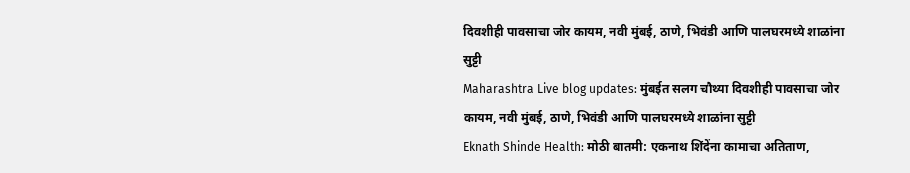दिवशीही पावसाचा जोर कायम, नवी मुंबई, ठाणे, भिवंडी आणि पालघरमध्ये शाळांना सुट्टी
Maharashtra Live blog updates: मुंबईत सलग चौथ्या दिवशीही पावसाचा जोर कायम, नवी मुंबई, ठाणे, भिवंडी आणि पालघरमध्ये शाळांना सुट्टी
Eknath Shinde Health: मोठी बातमी: एकनाथ शिंदेंना कामाचा अतिताण,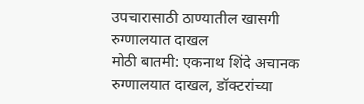उपचारासाठी ठाण्यातील खासगी रुग्णालयात दाखल
मोठी बातमी: एकनाथ शिंदे अचानक रुग्णालयात दाखल, डॉक्टरांच्या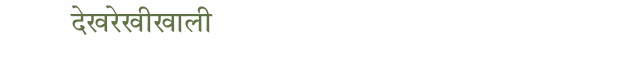देखरेखीखाली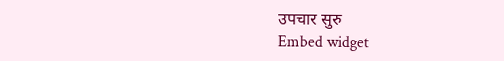उपचार सुरु
Embed widget